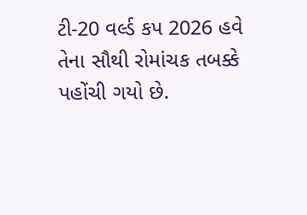ટી-20 વર્લ્ડ કપ 2026 હવે તેના સૌથી રોમાંચક તબક્કે પહોંચી ગયો છે.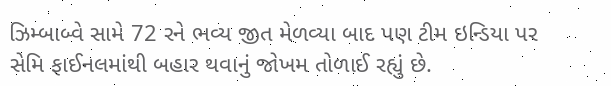ઝિમ્બાબ્વે સામે 72 રને ભવ્ય જીત મેળવ્યા બાદ પણ ટીમ ઇન્ડિયા પર સેમિ ફાઈનલમાંથી બહાર થવાનું જોખમ તોળાઈ રહ્યું છે.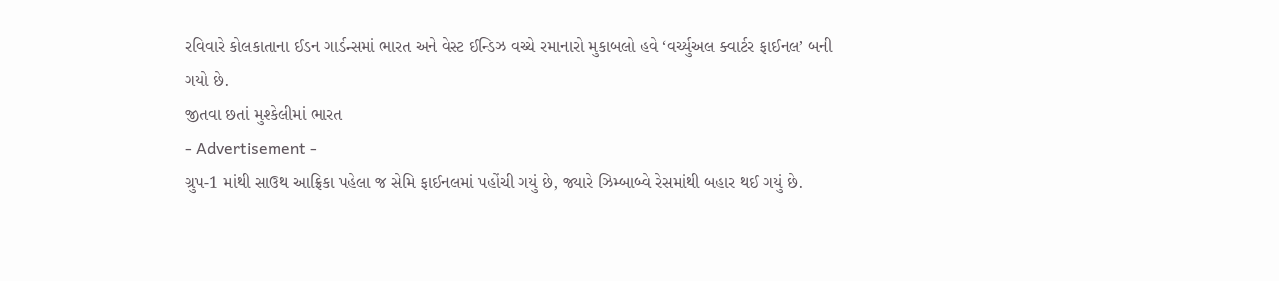રવિવારે કોલકાતાના ઈડન ગાર્ડન્સમાં ભારત અને વેસ્ટ ઈન્ડિઝ વચ્ચે રમાનારો મુકાબલો હવે ‘વર્ચ્યુઅલ ક્વાર્ટર ફાઈનલ’ બની ગયો છે.
જીતવા છતાં મુશ્કેલીમાં ભારત
- Advertisement -
ગ્રુપ-1 માંથી સાઉથ આફ્રિકા પહેલા જ સેમિ ફાઈનલમાં પહોંચી ગયું છે, જ્યારે ઝિમ્બાબ્વે રેસમાંથી બહાર થઈ ગયું છે.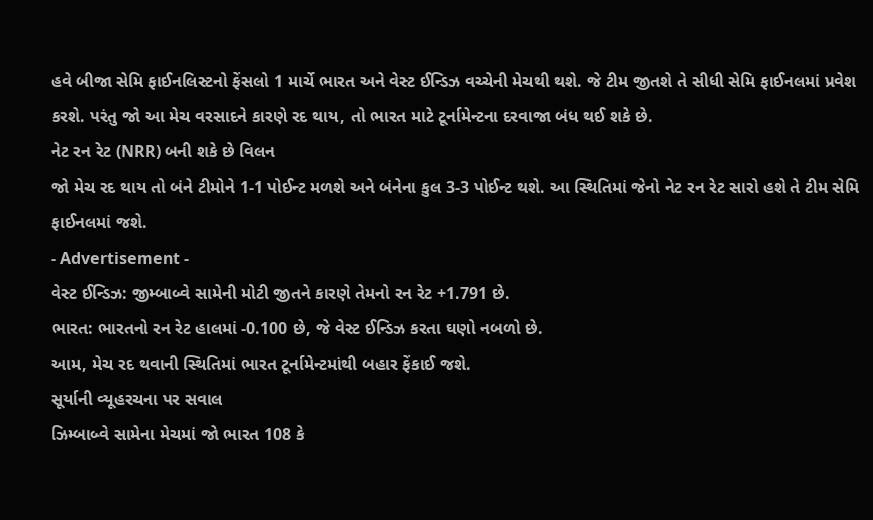હવે બીજા સેમિ ફાઈનલિસ્ટનો ફેંસલો 1 માર્ચે ભારત અને વેસ્ટ ઈન્ડિઝ વચ્ચેની મેચથી થશે. જે ટીમ જીતશે તે સીધી સેમિ ફાઈનલમાં પ્રવેશ કરશે. પરંતુ જો આ મેચ વરસાદને કારણે રદ થાય, તો ભારત માટે ટૂર્નામેન્ટના દરવાજા બંધ થઈ શકે છે.
નેટ રન રેટ (NRR) બની શકે છે વિલન
જો મેચ રદ થાય તો બંને ટીમોને 1-1 પોઈન્ટ મળશે અને બંનેના કુલ 3-3 પોઈન્ટ થશે. આ સ્થિતિમાં જેનો નેટ રન રેટ સારો હશે તે ટીમ સેમિ ફાઈનલમાં જશે.
- Advertisement -
વેસ્ટ ઈન્ડિઝ: જીમ્બાબ્વે સામેની મોટી જીતને કારણે તેમનો રન રેટ +1.791 છે.
ભારત: ભારતનો રન રેટ હાલમાં -0.100 છે, જે વેસ્ટ ઈન્ડિઝ કરતા ઘણો નબળો છે.
આમ, મેચ રદ થવાની સ્થિતિમાં ભારત ટૂર્નામેન્ટમાંથી બહાર ફેંકાઈ જશે.
સૂર્યાની વ્યૂહરચના પર સવાલ
ઝિમ્બાબ્વે સામેના મેચમાં જો ભારત 108 કે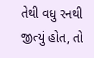તેથી વધુ રનથી જીત્યું હોત, તો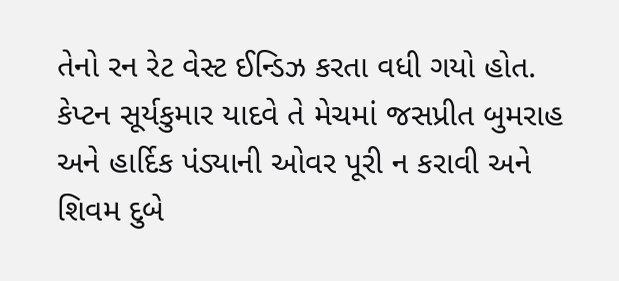તેનો રન રેટ વેસ્ટ ઈન્ડિઝ કરતા વધી ગયો હોત. કેપ્ટન સૂર્યકુમાર યાદવે તે મેચમાં જસપ્રીત બુમરાહ અને હાર્દિક પંડ્યાની ઓવર પૂરી ન કરાવી અને શિવમ દુબે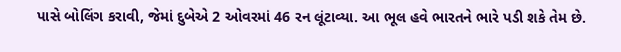પાસે બોલિંગ કરાવી, જેમાં દુબેએ 2 ઓવરમાં 46 રન લૂંટાવ્યા. આ ભૂલ હવે ભારતને ભારે પડી શકે તેમ છે.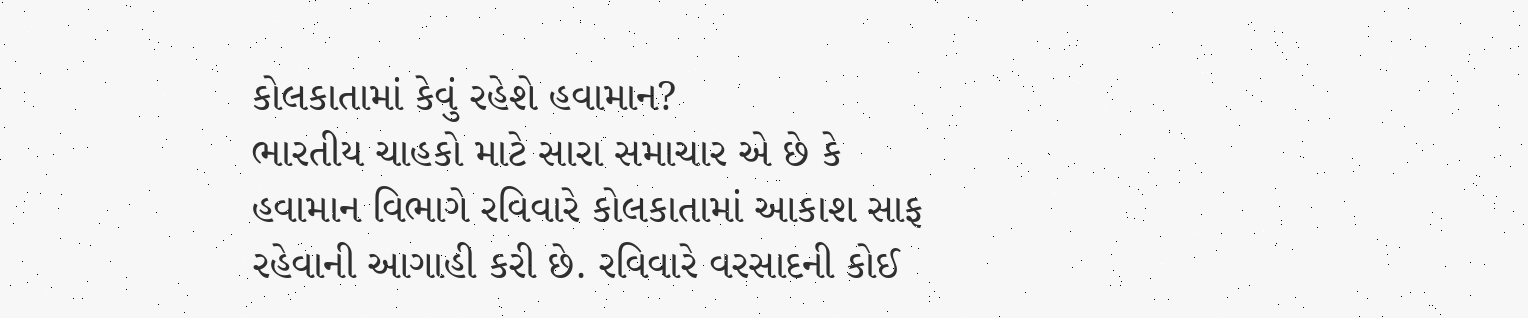કોલકાતામાં કેવું રહેશે હવામાન?
ભારતીય ચાહકો માટે સારા સમાચાર એ છે કે હવામાન વિભાગે રવિવારે કોલકાતામાં આકાશ સાફ રહેવાની આગાહી કરી છે. રવિવારે વરસાદની કોઈ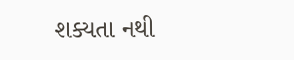શક્યતા નથી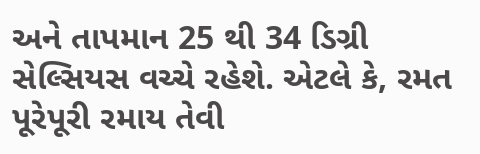અને તાપમાન 25 થી 34 ડિગ્રી સેલ્સિયસ વચ્ચે રહેશે. એટલે કે, રમત પૂરેપૂરી રમાય તેવી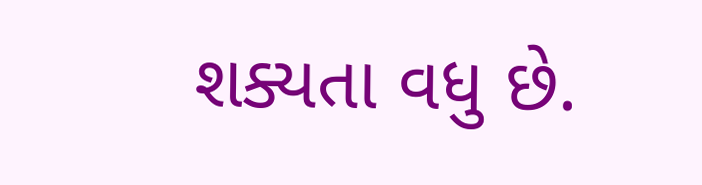શક્યતા વધુ છે.